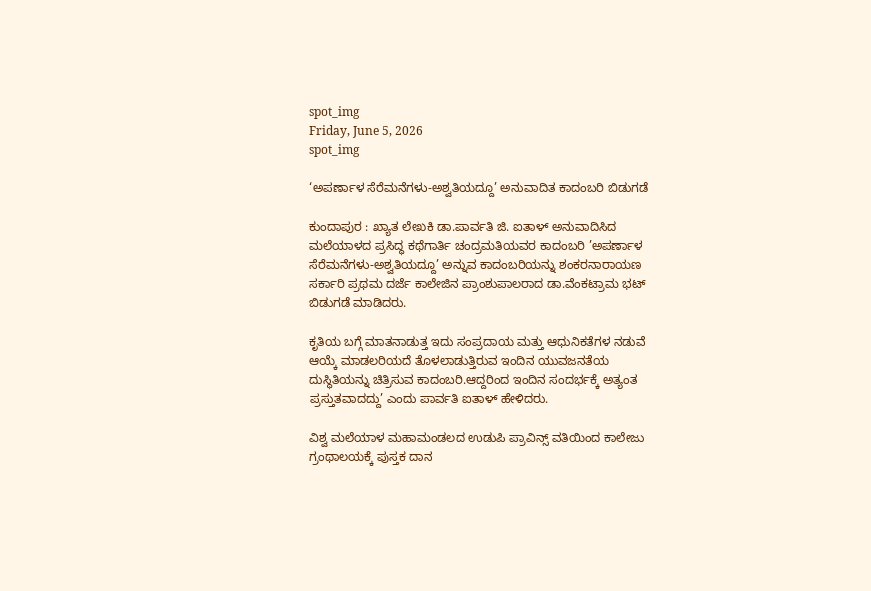spot_img
Friday, June 5, 2026
spot_img

‘ಅಪರ್ಣಾಳ ಸೆರೆಮನೆಗಳು-ಅಶ್ವತಿಯದ್ದೂ’ ಅನುವಾದಿತ ಕಾದಂಬರಿ ಬಿಡುಗಡೆ

ಕುಂದಾಪುರ : ಖ್ಯಾತ ಲೇಖಕಿ ಡಾ.ಪಾರ್ವತಿ ಜಿ. ಐತಾಳ್ ಅನುವಾದಿಸಿದ ಮಲೆಯಾಳದ ಪ್ರಸಿದ್ಧ ಕಥೆಗಾರ್ತಿ ಚಂದ್ರಮತಿಯವರ ಕಾದಂಬರಿ ’ಅಪರ್ಣಾಳ ಸೆರೆಮನೆಗಳು-ಅಶ್ವತಿಯದ್ದೂ’ ಅನ್ನುವ ಕಾದಂಬರಿಯನ್ನು ಶಂಕರನಾರಾಯಣ ಸರ್ಕಾರಿ ಪ್ರಥಮ ದರ್ಜೆ ಕಾಲೇಜಿನ ಪ್ರಾಂಶುಪಾಲರಾದ ಡಾ.ವೆಂಕಟ್ರಾಮ ಭಟ್ ಬಿಡುಗಡೆ ಮಾಡಿದರು.

ಕೃತಿಯ ಬಗ್ಗೆ ಮಾತನಾಡುತ್ತ ಇದು ಸಂಪ್ರದಾಯ ಮತ್ತು ಆಧುನಿಕತೆಗಳ ನಡುವೆ ಆಯ್ಕೆ ಮಾಡಲರಿಯದೆ ತೊಳಲಾಡುತ್ತಿರುವ ಇಂದಿನ ಯುವಜನತೆಯ ದುಸ್ಥಿತಿಯನ್ನು ಚಿತ್ರಿಸುವ ಕಾದಂಬರಿ.ಆದ್ದರಿಂದ ಇಂದಿನ ಸಂದರ್ಭಕ್ಕೆ ಅತ್ಯಂತ ಪ್ರಸ್ತುತವಾದದ್ದು’ ಎಂದು ಪಾರ್ವತಿ ಐತಾಳ್ ಹೇಳಿದರು.

ವಿಶ್ವ ಮಲೆಯಾಳ ಮಹಾಮಂಡಲದ ಉಡುಪಿ ಪ್ರಾವಿನ್ಸ್ ವತಿಯಿಂದ ಕಾಲೇಜು ಗ್ರಂಥಾಲಯಕ್ಕೆ ಪುಸ್ತಕ ದಾನ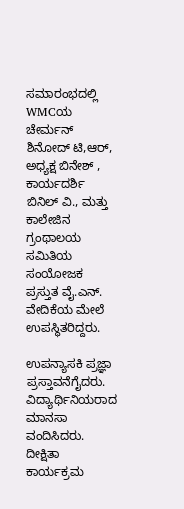ಸಮಾರಂಭದಲ್ಲಿ WMCಯ ಚೇರ್ಮನ್ ಶಿನೋದ್ ಟಿ,ಆರ್, ಅಧ್ಯಕ್ಷ ಬಿನೇಶ್ , ಕಾರ್ಯದರ್ಶಿ ಬಿನಿಲ್ ವಿ., ಮತ್ತು ಕಾಲೇಜಿನ ಗ್ರಂಥಾಲಯ ಸಮಿತಿಯ ಸಂಯೋಜಕ ಪ್ರಸ್ತುತ ವೈ.ಎನ್. ವೇದಿಕೆಯ ಮೇಲೆ ಉಪಸ್ಥಿತರಿದ್ದರು.

ಉಪನ್ಯಾಸಕಿ ಪ್ರಜ್ಞಾ ಪ್ರಸ್ತಾವನೆಗೈದರು. ವಿದ್ಯಾರ್ಥಿನಿಯರಾದ ಮಾನಸಾ ವಂದಿಸಿದರು. ದೀಕ್ಷಿತಾ ಕಾರ್ಯಕ್ರಮ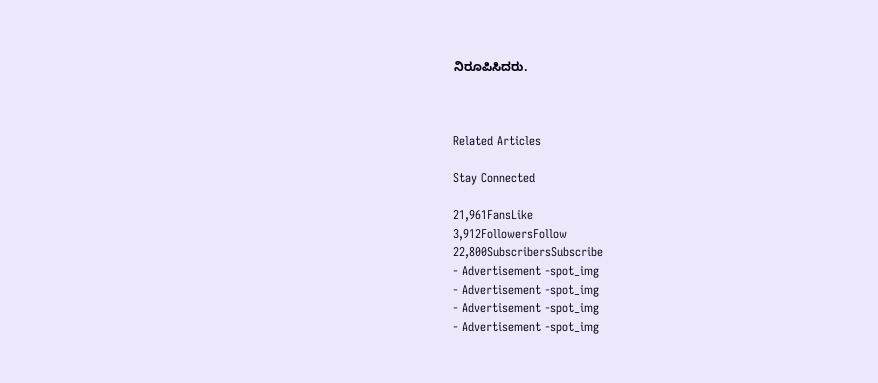ನಿರೂಪಿಸಿದರು.



Related Articles

Stay Connected

21,961FansLike
3,912FollowersFollow
22,800SubscribersSubscribe
- Advertisement -spot_img
- Advertisement -spot_img
- Advertisement -spot_img
- Advertisement -spot_img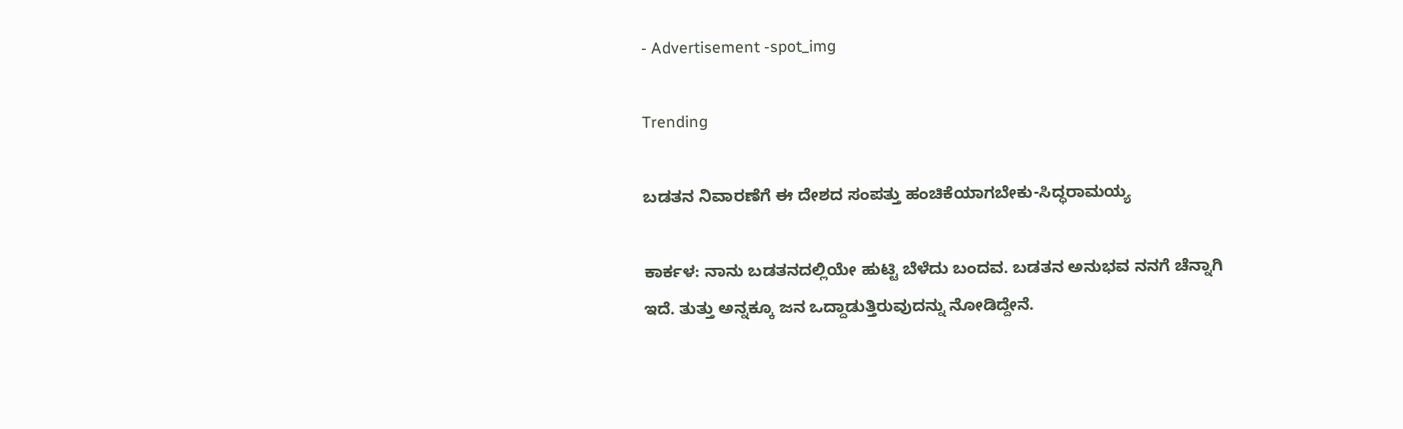- Advertisement -spot_img

Trending

ಬಡತನ ನಿವಾರಣೆಗೆ ಈ ದೇಶದ ಸಂಪತ್ತು ಹಂಚಿಕೆಯಾಗಬೇಕು-ಸಿದ್ಧರಾಮಯ್ಯ

ಕಾರ್ಕಳ: ನಾನು ಬಡತನದಲ್ಲಿಯೇ ಹುಟ್ಟಿ ಬೆಳೆದು ಬಂದವ. ಬಡತನ ಅನುಭವ ನನಗೆ ಚೆನ್ನಾಗಿ ಇದೆ. ತುತ್ತು ಅನ್ನಕ್ಕೂ ಜನ ಒದ್ದಾಡುತ್ತಿರುವುದನ್ನು ನೋಡಿದ್ದೇನೆ.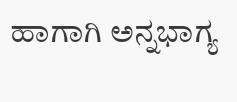ಹಾಗಾಗಿ ಅನ್ನಭಾಗ್ಯ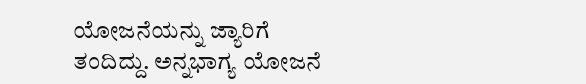ಯೋಜನೆಯನ್ನು ಜ್ಯಾರಿಗೆ ತಂದಿದ್ದು. ಅನ್ನಭಾಗ್ಯ ಯೋಜನೆ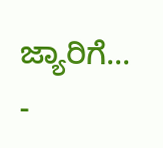ಜ್ಯಾರಿಗೆ...
-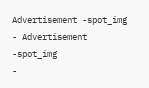Advertisement -spot_img
- Advertisement -spot_img
-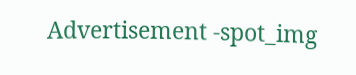Advertisement -spot_img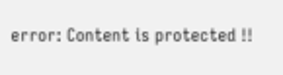error: Content is protected !!